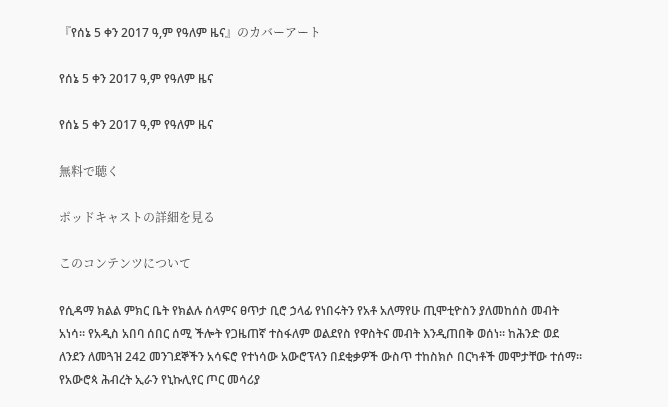『የሰኔ 5 ቀን 2017 ዓ,ም የዓለም ዜና』のカバーアート

የሰኔ 5 ቀን 2017 ዓ,ም የዓለም ዜና

የሰኔ 5 ቀን 2017 ዓ,ም የዓለም ዜና

無料で聴く

ポッドキャストの詳細を見る

このコンテンツについて

የሲዳማ ክልል ምክር ቤት የክልሉ ሰላምና ፀጥታ ቢሮ ኃላፊ የነበሩትን የአቶ አለማየሁ ጢሞቲዮስን ያለመከሰስ መብት አነሳ። የአዲስ አበባ ሰበር ሰሚ ችሎት የጋዜጠኛ ተስፋለም ወልደየስ የዋስትና መብት እንዲጠበቅ ወሰነ። ከሕንድ ወደ ለንደን ለመጓዝ 242 መንገደኞችን አሳፍሮ የተነሳው አውሮፕላን በደቂቃዎች ውስጥ ተከስክሶ በርካቶች መሞታቸው ተሰማ። የአውሮጳ ሕብረት ኢራን የኒኩሊየር ጦር መሳሪያ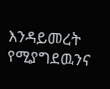እንዳይመረት የሚያግደዉንና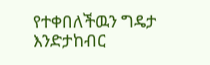የተቀበለችዉን ግዴታ እንድታከብር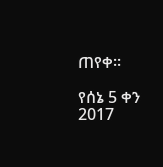ጠየቀ።

የሰኔ 5 ቀን 2017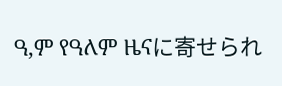ዓ,ም የዓለም ዜናに寄せられ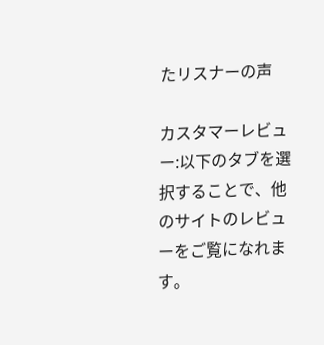たリスナーの声

カスタマーレビュー:以下のタブを選択することで、他のサイトのレビューをご覧になれます。